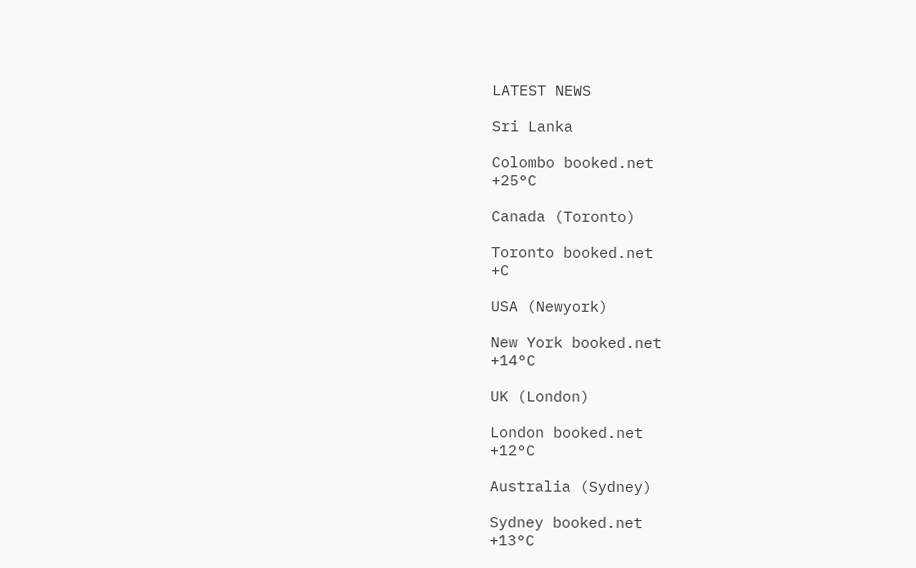LATEST NEWS

Sri Lanka

Colombo booked.net
+25°C

Canada (Toronto)

Toronto booked.net
+C

USA (Newyork)

New York booked.net
+14°C

UK (London)

London booked.net
+12°C

Australia (Sydney)

Sydney booked.net
+13°C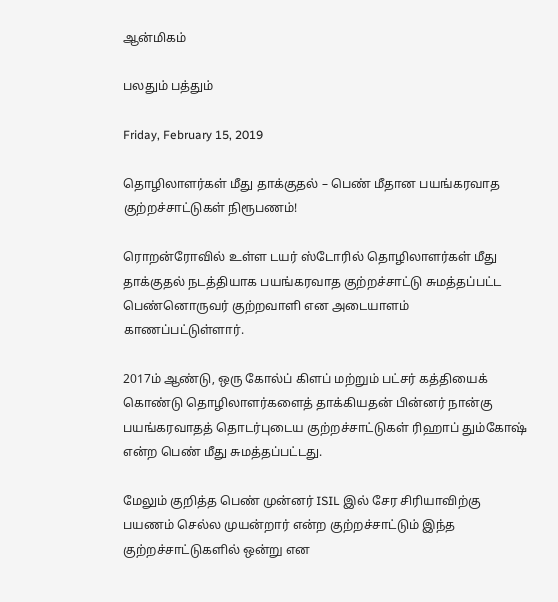ஆன்மிகம்

பலதும் பத்தும்

Friday, February 15, 2019

தொழிலாளர்கள் மீது தாக்குதல் – பெண் மீதான பயங்கரவாத குற்றச்சாட்டுகள் நிரூபணம்!

ரொறன்ரோவில் உள்ள டயர் ஸ்டோரில் தொழிலாளர்கள் மீது தாக்குதல் நடத்தியாக பயங்கரவாத குற்றச்சாட்டு சுமத்தப்பட்ட பெண்னொருவர் குற்றவாளி என அடையாளம் காணப்பட்டுள்ளார்.

2017ம் ஆண்டு, ஒரு கோல்ப் கிளப் மற்றும் பட்சர் கத்தியைக் கொண்டு தொழிலாளர்களைத் தாக்கியதன் பின்னர் நான்கு பயங்கரவாதத் தொடர்புடைய குற்றச்சாட்டுகள் ரிஹாப் தும்கோஷ் என்ற பெண் மீது சுமத்தப்பட்டது.

மேலும் குறித்த பெண் முன்னர் ISIL இல் சேர சிரியாவிற்கு பயணம் செல்ல முயன்றார் என்ற குற்றச்சாட்டும் இந்த குற்றச்சாட்டுகளில் ஒன்று என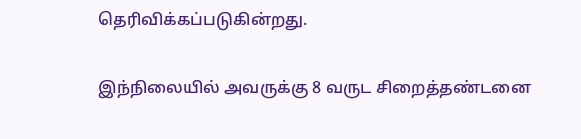தெரிவிக்கப்படுகின்றது.

இந்நிலையில் அவருக்கு 8 வருட சிறைத்தண்டனை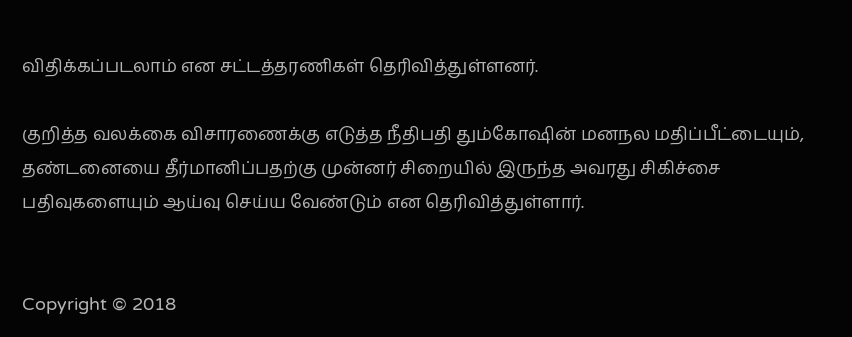விதிக்கப்படலாம் என சட்டத்தரணிகள் தெரிவித்துள்ளனர்.

குறித்த வலக்கை விசாரணைக்கு எடுத்த நீதிபதி தும்கோஷின் மனநல மதிப்பீட்டையும், தண்டனையை தீர்மானிப்பதற்கு முன்னர் சிறையில் இருந்த அவரது சிகிச்சை பதிவுகளையும் ஆய்வு செய்ய வேண்டும் என தெரிவித்துள்ளார்.


Copyright © 2018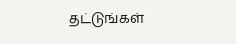தட்டுங்கள்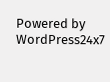Powered by WordPress24x7